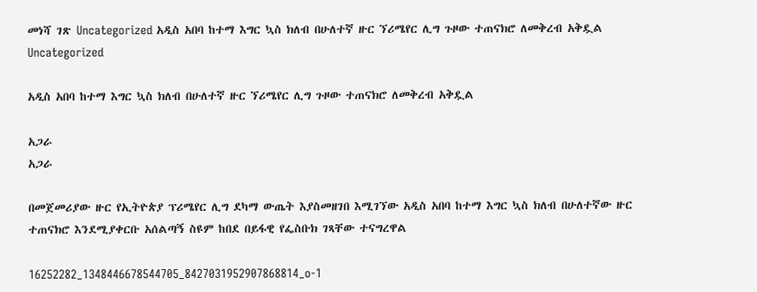መነሻ ገጽ Uncategorized አዲስ አበባ ከተማ እግር ኳስ ክለብ በሁለተኛ ዙር ኘሪሜየር ሊግ ጉዞው ተጠናክሮ ለመቅረብ አቅዷል
Uncategorized

አዲስ አበባ ከተማ እግር ኳስ ክለብ በሁለተኛ ዙር ኘሪሜየር ሊግ ጉዞው ተጠናክሮ ለመቅረብ አቅዷል

አጋራ
አጋራ

በመጀመሪያው ዙር የኢትዮጵያ ፕሪሜየር ሊግ ደካማ ውጤት እያስመዘገበ እሚገኘው አዲስ አበባ ከተማ እግር ኳስ ክለብ በሁለተኛው ዙር ተጠናክሮ እንደሚያቀርቡ አሰልጣኝ ስዩም ከበደ በይፋዊ የፌስቡክ ገጻቸው ተናግረዋል

16252282_1348446678544705_8427031952907868814_o-1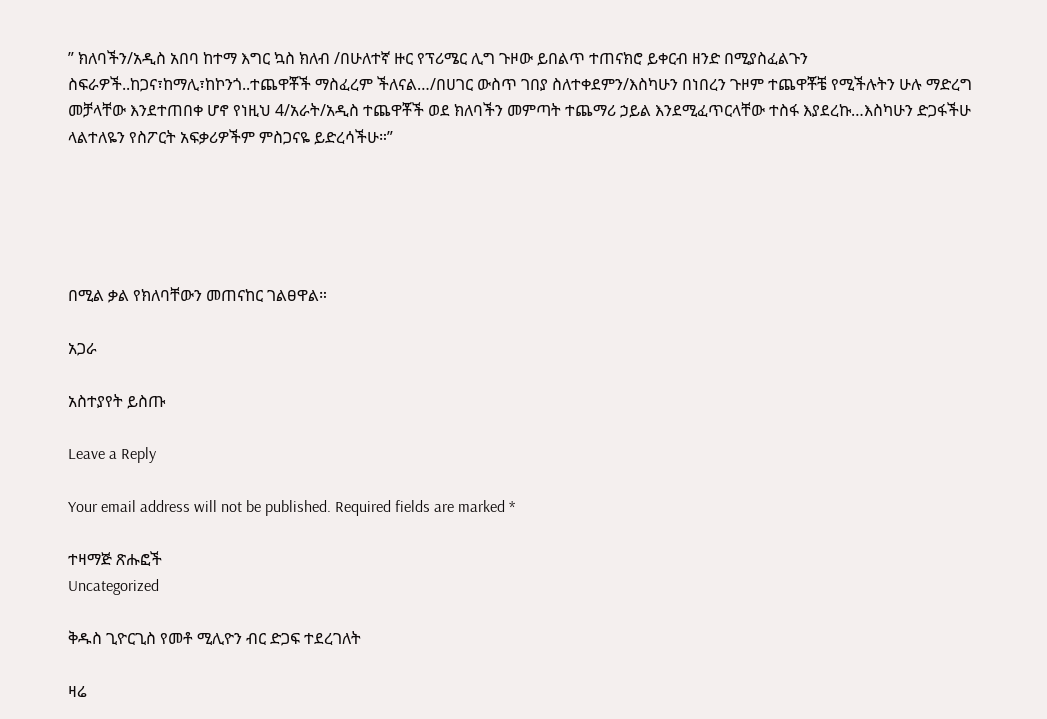” ክለባችን/አዲስ አበባ ከተማ እግር ኳስ ክለብ /በሁለተኛ ዙር የፕሪሜር ሊግ ጉዞው ይበልጥ ተጠናክሮ ይቀርብ ዘንድ በሚያስፈልጉን ስፍራዎች..ከጋና፣ከማሊ፣ከኮንጎ..ተጨዋቾች ማስፈረም ችለናል…/በሀገር ውስጥ ገበያ ስለተቀደምን/እስካሁን በነበረን ጉዞም ተጨዋቾቼ የሚችሉትን ሁሉ ማድረግ መቻላቸው እንደተጠበቀ ሆኖ የነዚህ 4/አራት/አዲስ ተጨዋቾች ወደ ክለባችን መምጣት ተጨማሪ ኃይል እንደሚፈጥርላቸው ተስፋ እያደረኩ…እስካሁን ድጋፋችሁ ላልተለዬን የስፖርት አፍቃሪዎችም ምስጋናዬ ይድረሳችሁ።”





በሚል ቃል የክለባቸውን መጠናከር ገልፀዋል።

አጋራ

አስተያየት ይስጡ

Leave a Reply

Your email address will not be published. Required fields are marked *

ተዛማጅ ጽሑፎች
Uncategorized

ቅዱስ ጊዮርጊስ የመቶ ሚሊዮን ብር ድጋፍ ተደረገለት

ዛሬ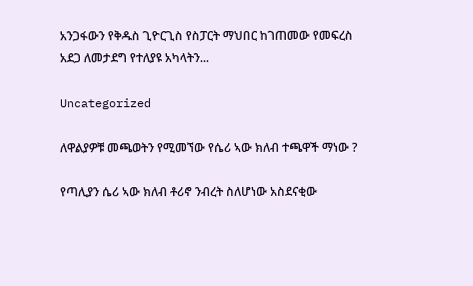አንጋፋውን የቅዱስ ጊዮርጊስ የስፓርት ማህበር ከገጠመው የመፍረስ አደጋ ለመታደግ የተለያዩ አካላትን...

Uncategorized

ለዋልያዎቹ መጫወትን የሚመኘው የሴሪ ኣው ክለብ ተጫዋች ማነው ?

የጣሊያን ሴሪ ኣው ክለብ ቶሪኖ ንብረት ስለሆነው አስደናቂው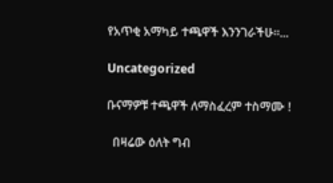የአጥቂ አማካይ ተጫዋች እንንገራችሁ።...

Uncategorized

ቡናማዎቹ ተጫዋች ለማስፈረም ተስማሙ !

  በዛሬው ዕለት ግብ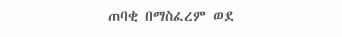ጠባቂ በማስፈረም ወደ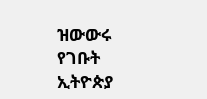ዝውውሩ የገቡት ኢትዮጵያ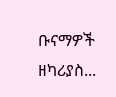ቡናማዎች ዘካሪያስ...